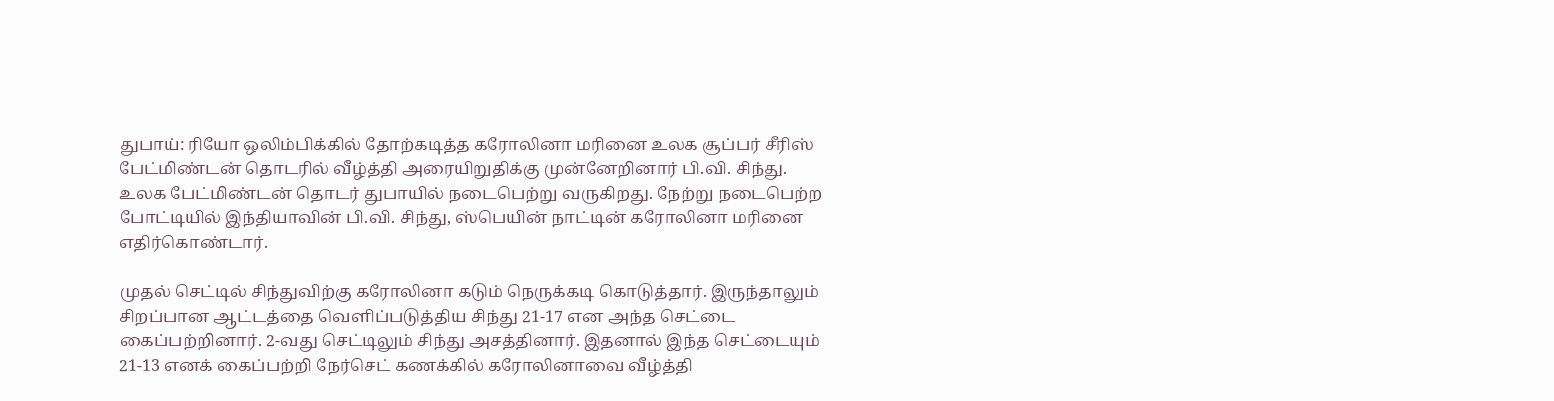துபாய்: ரியோ ஒலிம்பிக்கில் தோற்கடித்த கரோலினா மரினை உலக சூப்பர் சீரிஸ் பேட்மிண்டன் தொடரில் வீழ்த்தி அரையிறுதிக்கு முன்னேறினார் பி.வி. சிந்து.
உலக பேட்மிண்டன் தொடர் துபாயில் நடைபெற்று வருகிறது. நேற்று நடைபெற்ற போட்டியில் இந்தியாவின் பி.வி. சிந்து, ஸ்பெயின் நாட்டின் கரோலினா மரினை எதிர்கொண்டார்.

முதல் செட்டில் சிந்துவிற்கு கரோலினா கடும் நெருக்கடி கொடுத்தார். இருந்தாலும் சிறப்பான ஆட்டத்தை வெளிப்படுத்திய சிந்து 21-17 என அந்த செட்டை கைப்பற்றினார். 2-வது செட்டிலும் சிந்து அசத்தினார். இதனால் இந்த செட்டையும் 21-13 எனக் கைப்பற்றி நேர்செட் கணக்கில் கரோலினாவை வீழ்த்தி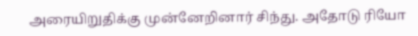அரையிறுதிக்கு முன்னேறினார் சிந்து. அதோடு ரியோ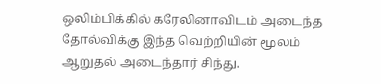ஒலிம்பிக்கில் கரேலினாவிடம் அடைந்த தோல்விக்கு இந்த வெற்றியின் மூலம் ஆறுதல் அடைந்தார் சிந்து.